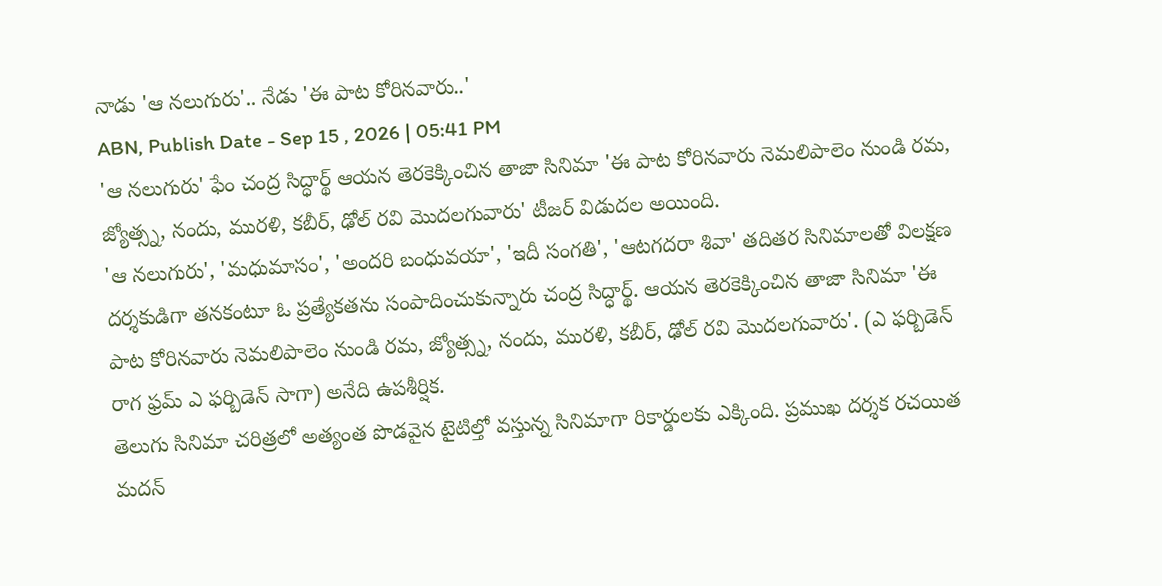నాడు 'ఆ నలుగురు'.. నేడు 'ఈ పాట కోరినవారు..'
ABN, Publish Date - Sep 15 , 2026 | 05:41 PM
'ఆ నలుగురు' ఫేం చంద్ర సిద్ధార్థ్ ఆయన తెరకెక్కించిన తాజా సినిమా 'ఈ పాట కోరినవారు నెమలిపాలెం నుండి రమ, జ్యోత్స్న, నందు, మురళి, కబీర్, ఢోల్ రవి మొదలగువారు' టీజర్ విడుదల అయింది.
'ఆ నలుగురు', 'మధుమాసం', 'అందరి బంధువయా', 'ఇదీ సంగతి', 'ఆటగదరా శివా' తదితర సినిమాలతో విలక్షణ దర్శకుడిగా తనకంటూ ఓ ప్రత్యేకతను సంపాదించుకున్నారు చంద్ర సిద్ధార్థ్. ఆయన తెరకెక్కించిన తాజా సినిమా 'ఈ పాట కోరినవారు నెమలిపాలెం నుండి రమ, జ్యోత్స్న, నందు, మురళి, కబీర్, ఢోల్ రవి మొదలగువారు'. (ఎ ఫర్బిడెన్ రాగ ఫ్రమ్ ఎ ఫర్బిడెన్ సాగా) అనేది ఉపశీర్షిక.
తెలుగు సినిమా చరిత్రలో అత్యంత పొడవైన టైటిల్తో వస్తున్న సినిమాగా రికార్డులకు ఎక్కింది. ప్రముఖ దర్శక రచయిత మదన్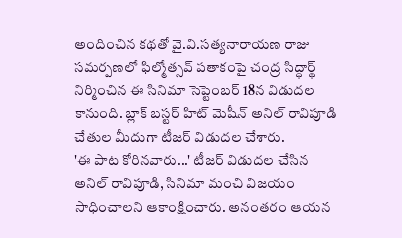అందించిన కథతో వై.వి.సత్యనారాయణ రాజు సమర్పణలో ఫిల్మోత్సవ్ పతాకంపై చంద్ర సిద్ధార్థ్ నిర్మించిన ఈ సినిమా సెప్టెంబర్ 18న విడుదల కానుంది. బ్లాక్ బస్టర్ హిట్ మెషీన్ అనిల్ రావిపూడి చేతుల మీదుగా టీజర్ విడుదల చేశారు.
'ఈ పాట కోరినవారు...' టీజర్ విడుదల చేసిన అనిల్ రావిపూడి, సినిమా మంచి విజయం సాధించాలని ఆకాంక్షించారు. అనంతరం ఆయన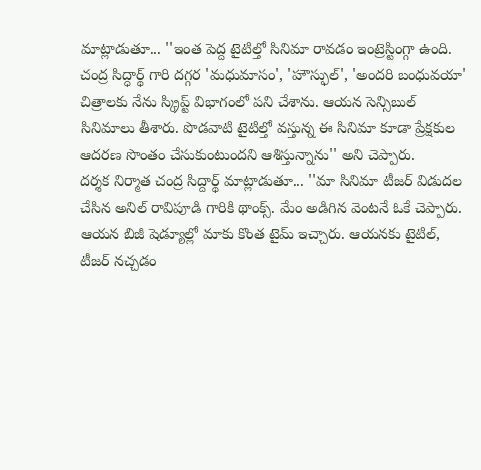మాట్లాడుతూ... ''ఇంత పెద్ద టైటిల్తో సినిమా రావడం ఇంట్రెస్టింగ్గా ఉంది. చంద్ర సిద్ధార్థ్ గారి దగ్గర 'మధుమాసం', 'హౌస్ఫుల్', 'అందరి బంధువయా' చిత్రాలకు నేను స్క్రిప్ట్ విభాగంలో పని చేశాను. ఆయన సెన్సిబుల్ సినిమాలు తీశారు. పొడవాటి టైటిల్తో వస్తున్న ఈ సినిమా కూడా ప్రేక్షకుల ఆదరణ సొంతం చేసుకుంటుందని ఆశిస్తున్నాను'' అని చెప్పారు.
దర్శక నిర్మాత చంద్ర సిద్దార్థ్ మాట్లాడుతూ... ''మా సినిమా టీజర్ విడుదల చేసిన అనిల్ రావిపూడి గారికి థాంక్స్. మేం అడిగిన వెంటనే ఓకే చెప్పారు. ఆయన బిజీ షెడ్యూల్లో మాకు కొంత టైమ్ ఇచ్చారు. ఆయనకు టైటిల్, టీజర్ నచ్చడం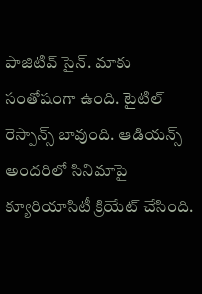పాజిటివ్ సైన్. మాకు సంతోషంగా ఉంది. టైటిల్ రెస్పాన్స్ బావుంది. ఆడియన్స్ అందరిలో సినిమాపై క్యూరియాసిటీ క్రియేట్ చేసింది.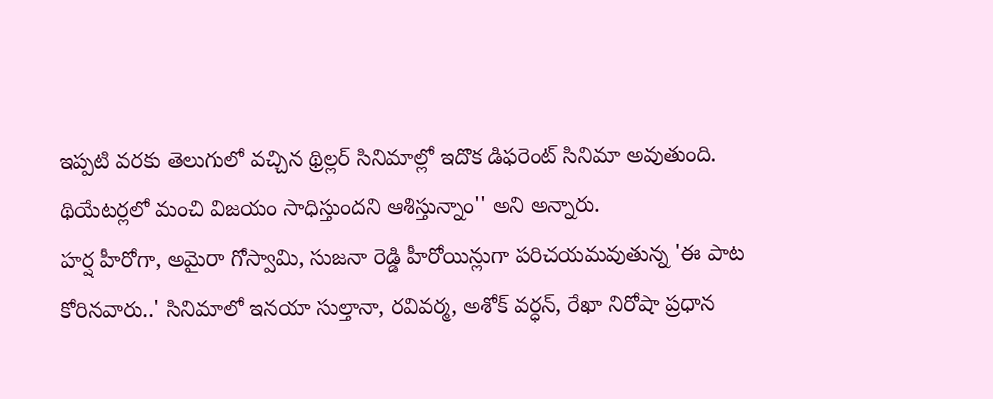ఇప్పటి వరకు తెలుగులో వచ్చిన థ్రిల్లర్ సినిమాల్లో ఇదొక డిఫరెంట్ సినిమా అవుతుంది. థియేటర్లలో మంచి విజయం సాధిస్తుందని ఆశిస్తున్నాం'' అని అన్నారు.
హర్ష హీరోగా, అమైరా గోస్వామి, సుజనా రెడ్డి హీరోయిన్లుగా పరిచయమవుతున్న 'ఈ పాట కోరినవారు..' సినిమాలో ఇనయా సుల్తానా, రవివర్మ, అశోక్ వర్ధన్, రేఖా నిరోషా ప్రధాన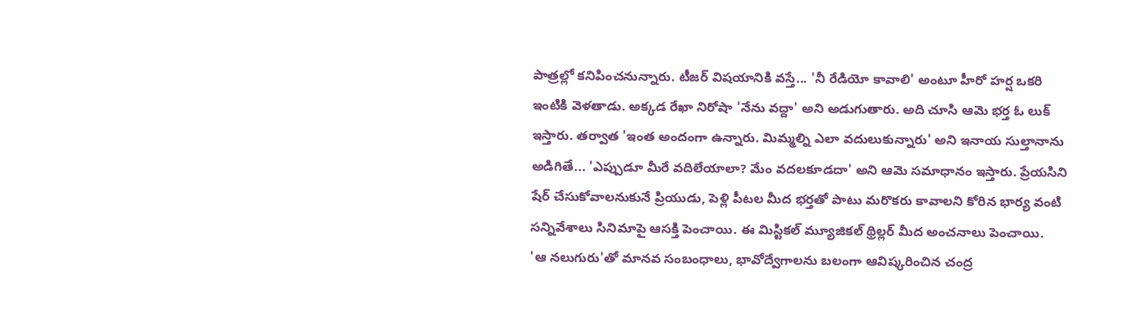పాత్రల్లో కనిపించనున్నారు. టీజర్ విషయానికి వస్తే... 'నీ రేడియో కావాలి' అంటూ హీరో హర్ష ఒకరి ఇంటికి వెళతాడు. అక్కడ రేఖా నిరోషా 'నేను వద్దా' అని అడుగుతారు. అది చూసి ఆమె భర్త ఓ లుక్ ఇస్తారు. తర్వాత 'ఇంత అందంగా ఉన్నారు. మిమ్మల్ని ఎలా వదులుకున్నారు' అని ఇనాయ సుల్తానాను అడిగితే... 'ఎప్పుడూ మీరే వదిలేయాలా? మేం వదలకూడదా' అని ఆమె సమాధానం ఇస్తారు. ప్రేయసిని షేర్ చేసుకోవాలనుకునే ప్రియుడు, పెళ్లి పీటల మీద భర్తతో పాటు మరొకరు కావాలని కోరిన భార్య వంటి సన్నివేశాలు సినిమాపై ఆసక్తి పెంచాయి. ఈ మిస్టికల్ మ్యూజికల్ థ్రిల్లర్ మీద అంచనాలు పెంచాయి.
'ఆ నలుగురు'తో మానవ సంబంధాలు, భావోద్వేగాలను బలంగా ఆవిష్కరించిన చంద్ర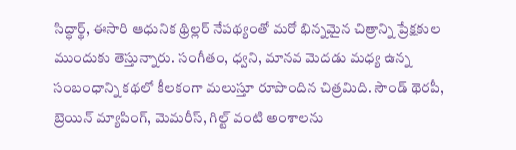సిద్ధార్థ్, ఈసారి ఆధునిక థ్రిల్లర్ నేపథ్యంతో మరో భిన్నమైన చిత్రాన్ని ప్రేక్షకుల ముందుకు తెస్తున్నారు. సంగీతం, ధ్వని, మానవ మెదడు మధ్య ఉన్న సంబంధాన్ని కథలో కీలకంగా మలుస్తూ రూపొందిన చిత్రమిది. సౌండ్ థెరపీ, బ్రెయిన్ మ్యాపింగ్, మెమరీస్, గిల్ట్ వంటి అంశాలను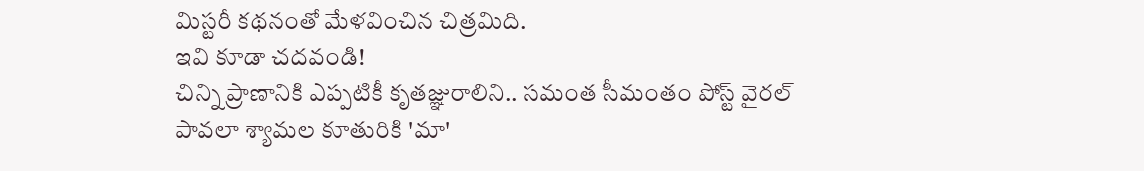మిస్టరీ కథనంతో మేళవించిన చిత్రమిది.
ఇవి కూడా చదవండి!
చిన్ని ప్రాణానికి ఎప్పటికీ కృతజ్ఞురాలిని.. సమంత సీమంతం పోస్ట్ వైరల్
పావలా శ్యామల కూతురికి 'మా'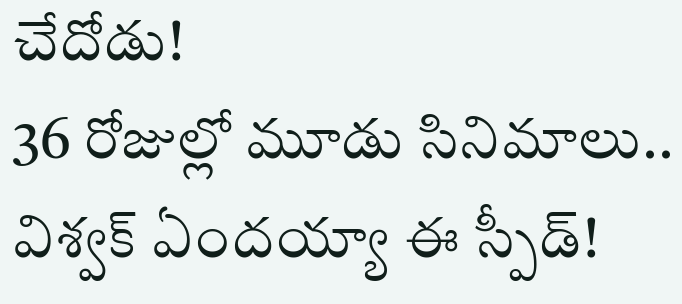చేదోడు!
36 రోజుల్లో మూడు సినిమాలు.. విశ్వక్ ఏందయ్యా ఈ స్పీడ్!